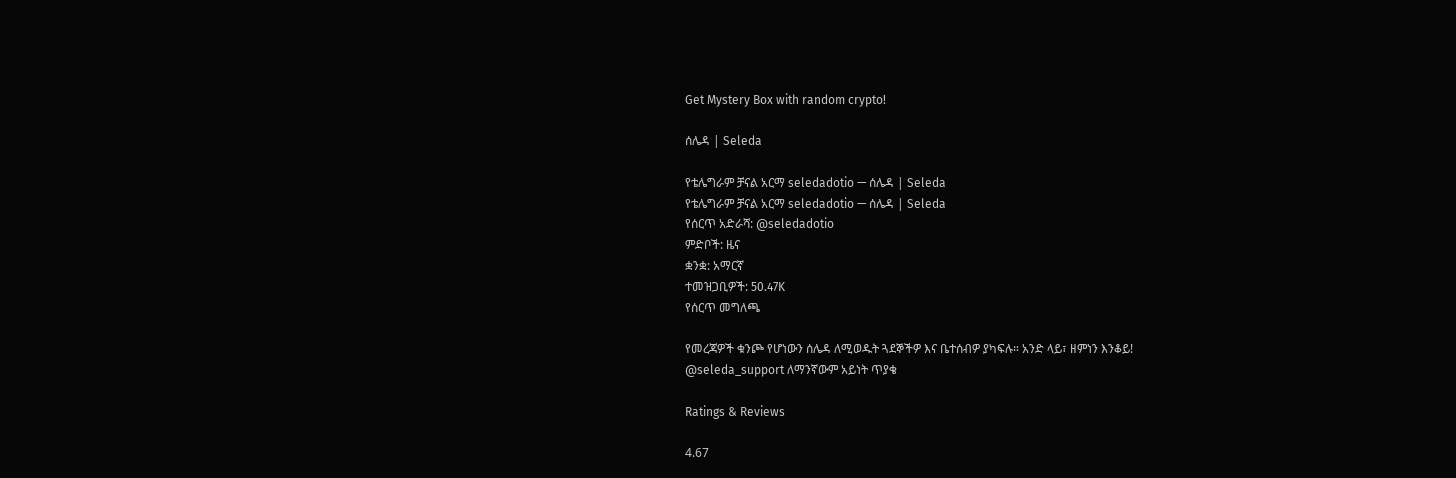Get Mystery Box with random crypto!

ሰሌዳ | Seleda

የቴሌግራም ቻናል አርማ seledadotio — ሰሌዳ | Seleda
የቴሌግራም ቻናል አርማ seledadotio — ሰሌዳ | Seleda
የሰርጥ አድራሻ: @seledadotio
ምድቦች: ዜና
ቋንቋ: አማርኛ
ተመዝጋቢዎች: 50.47K
የሰርጥ መግለጫ

የመረጃዎች ቁንጮ የሆነውን ሰሌዳ ለሚወዱት ጓደኞችዎ እና ቤተሰብዎ ያካፍሉ። አንድ ላይ፣ ዘምነን እንቆይ!
@seleda_support ለማንኛውም አይነት ጥያቄ

Ratings & Reviews

4.67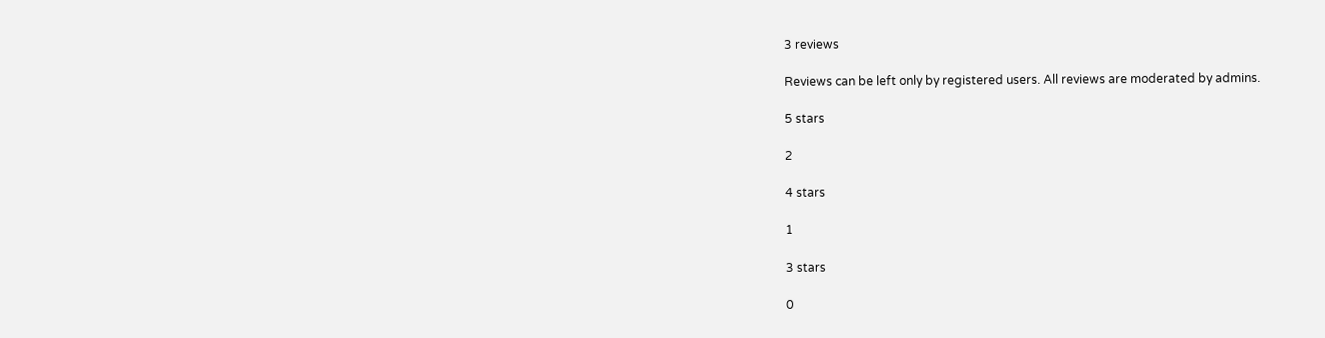3 reviews

Reviews can be left only by registered users. All reviews are moderated by admins.

5 stars

2

4 stars

1

3 stars

0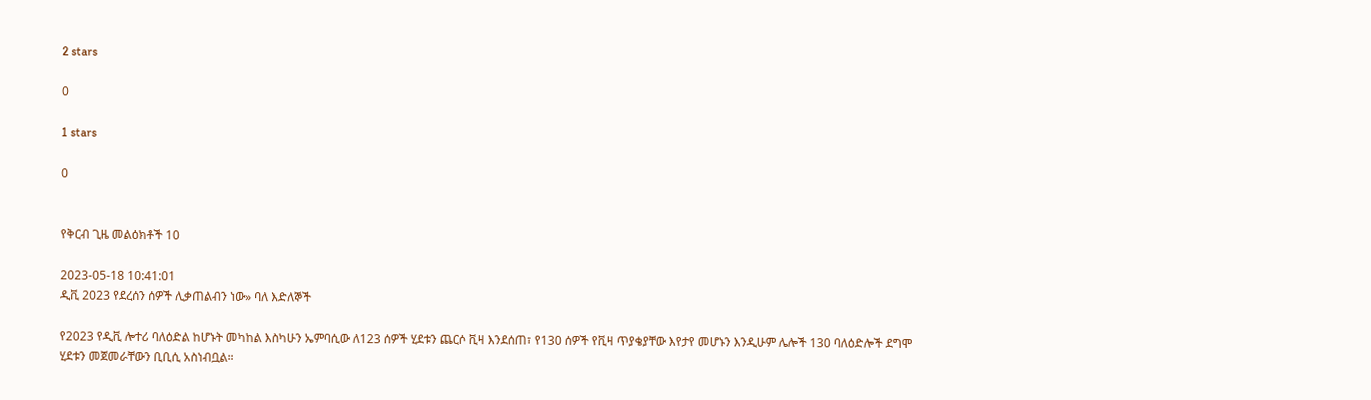2 stars

0

1 stars

0


የቅርብ ጊዜ መልዕክቶች 10

2023-05-18 10:41:01
ዲቪ 2023 የደረሰን ሰዎች ሊቃጠልብን ነው» ባለ እድለኞች

የ2023 የዲቪ ሎተሪ ባለዕድል ከሆኑት መካከል እስካሁን ኤምባሲው ለ123 ሰዎች ሂደቱን ጨርሶ ቪዛ እንደሰጠ፣ የ130 ሰዎች የቪዛ ጥያቄያቸው እየታየ መሆኑን እንዲሁም ሌሎች 130 ባለዕድሎች ደግሞ ሂደቱን መጀመራቸውን ቢቢሲ አስነብቧል።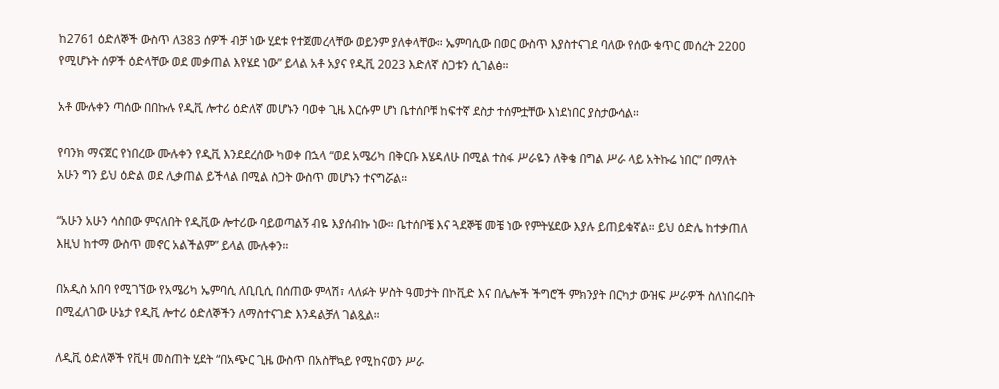ከ2761 ዕድለኞች ውስጥ ለ383 ሰዎች ብቻ ነው ሂደቱ የተጀመረላቸው ወይንም ያለቀላቸው። ኤምባሲው በወር ውስጥ እያስተናገደ ባለው የሰው ቁጥር መሰረት 2200 የሚሆኑት ሰዎች ዕድላቸው ወደ መቃጠል እየሄደ ነው” ይላል አቶ አያና የዲቪ 2023 እድለኛ ስጋቱን ሲገልፅ።

አቶ ሙሉቀን ጣሰው በበኩሉ የዲቪ ሎተሪ ዕድለኛ መሆኑን ባወቀ ጊዜ እርሱም ሆነ ቤተሰቦቹ ከፍተኛ ደስታ ተሰምቷቸው እነደነበር ያስታውሳል።

የባንክ ማናጀር የነበረው ሙሉቀን የዲቪ እንደደረሰው ካወቀ በኋላ “ወደ አሜሪካ በቅርቡ እሄዳለሁ በሚል ተስፋ ሥራዬን ለቅቄ በግል ሥራ ላይ አትኩሬ ነበር” በማለት አሁን ግን ይህ ዕድል ወደ ሊቃጠል ይችላል በሚል ስጋት ውስጥ መሆኑን ተናግሯል።

“አሁን አሁን ሳስበው ምናለበት የዲቪው ሎተሪው ባይወጣልኝ ብዬ እያሰብኩ ነው። ቤተሰቦቼ እና ጓደኞቼ መቼ ነው የምትሄደው እያሉ ይጠይቁኛል። ይህ ዕድሌ ከተቃጠለ እዚህ ከተማ ውስጥ መኖር አልችልም” ይላል ሙሉቀን።

በአዲስ አበባ የሚገኘው የአሜሪካ ኤምባሲ ለቢቢሲ በሰጠው ምላሽ፣ ላለፉት ሦስት ዓመታት በኮቪድ እና በሌሎች ችግሮች ምክንያት በርካታ ውዝፍ ሥራዎች ስለነበሩበት በሚፈለገው ሁኔታ የዲቪ ሎተሪ ዕድለኞችን ለማስተናገድ እንዳልቻለ ገልጿል።

ለዲቪ ዕድለኞች የቪዛ መስጠት ሂደት “በአጭር ጊዜ ውስጥ በአስቸኳይ የሚከናወን ሥራ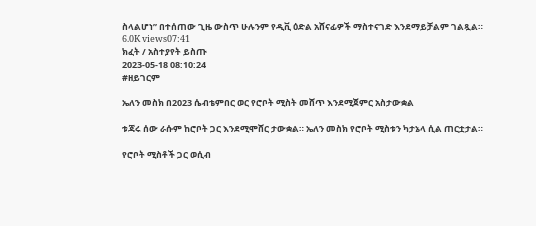ስላልሆነ” በተሰጠው ጊዜ ውስጥ ሁሉንም የዲቪ ዕድል አሸናፊዎች ማስተናገድ እንደማይቻልም ገልጿል።
6.0K views07:41
ክፈት / አስተያየት ይስጡ
2023-05-18 08:10:24
#ዘይገርም

ኤለን መስክ በ2023 ሴብቴምበር ወር የሮቦት ሚስት መሸጥ እንደሚጀምር አስታውቋል

ቱጃሩ ሰው ራሱም ከሮቦት ጋር እንደሚሞሸር ታውቋል። ኤለን መስክ የሮቦት ሚስቱን ካታኔላ ሲል ጠርቷታል።

የሮቦት ሚስቶች ጋር ወሲብ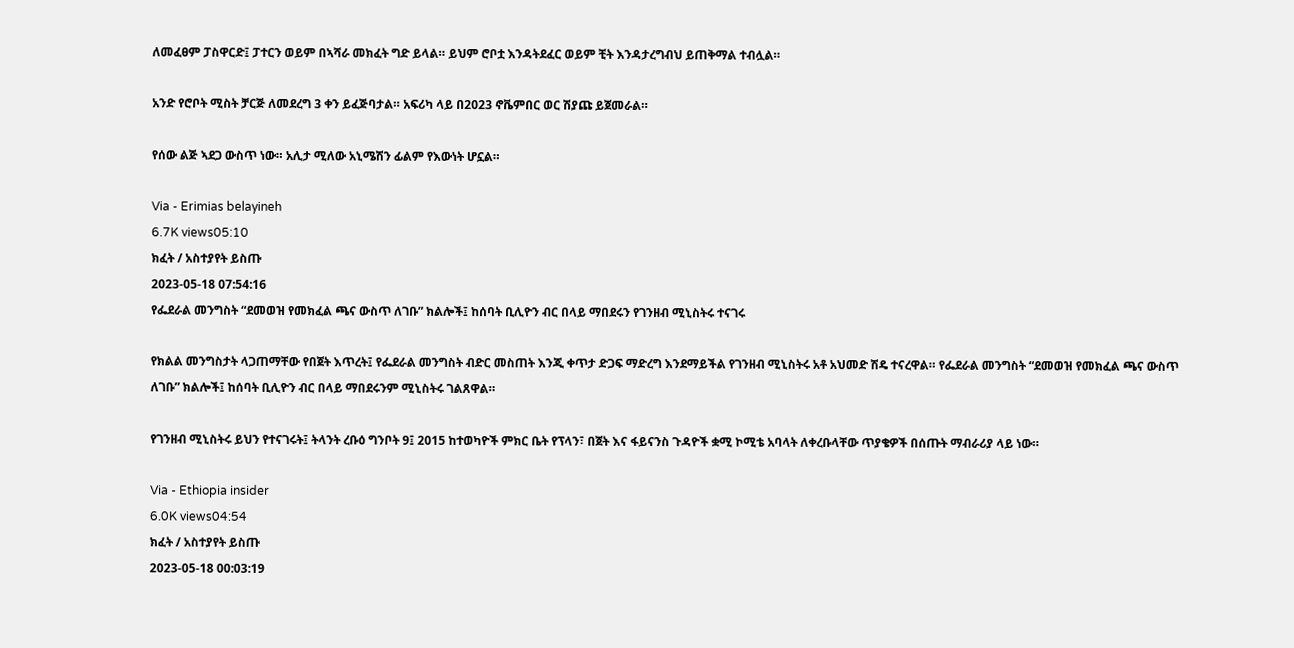ለመፈፀም ፓስዋርድ፤ ፓተርን ወይም በኣሻራ መክፈት ግድ ይላል። ይህም ሮቦቷ እንዳትደፈር ወይም ቺት እንዳታረግብህ ይጠቅማል ተብሏል።

አንድ የሮቦት ሚስት ቻርጅ ለመደረግ 3 ቀን ይፈጅባታል። አፍሪካ ላይ በ2023 ኖቬምበር ወር ሽያጩ ይጀመራል።

የሰው ልጅ ኣደጋ ውስጥ ነው። አሊታ ሚለው አኒሜሽን ፊልም የእውነት ሆኗል።

Via - Erimias belayineh
6.7K views05:10
ክፈት / አስተያየት ይስጡ
2023-05-18 07:54:16
የፌደራል መንግስት “ደመወዝ የመክፈል ጫና ውስጥ ለገቡ” ክልሎች፤ ከሰባት ቢሊዮን ብር በላይ ማበደሩን የገንዘብ ሚኒስትሩ ተናገሩ

የክልል መንግስታት ላጋጠማቸው የበጀት እጥረት፤ የፌደራል መንግስት ብድር መስጠት እንጂ ቀጥታ ድጋፍ ማድረግ እንደማይችል የገንዘብ ሚኒስትሩ አቶ አህመድ ሽዴ ተናረዋል። የፌደራል መንግስት “ደመወዝ የመክፈል ጫና ውስጥ ለገቡ” ክልሎች፤ ከሰባት ቢሊዮን ብር በላይ ማበደሩንም ሚኒስትሩ ገልጸዋል።

የገንዘብ ሚኒስትሩ ይህን የተናገሩት፤ ትላንት ረቡዕ ግንቦት 9፤ 2015 ከተወካዮች ምክር ቤት የፕላን፣ በጀት እና ፋይናንስ ጉዳዮች ቋሚ ኮሚቴ አባላት ለቀረቡላቸው ጥያቄዎች በሰጡት ማብራሪያ ላይ ነው።

Via - Ethiopia insider
6.0K views04:54
ክፈት / አስተያየት ይስጡ
2023-05-18 00:03:19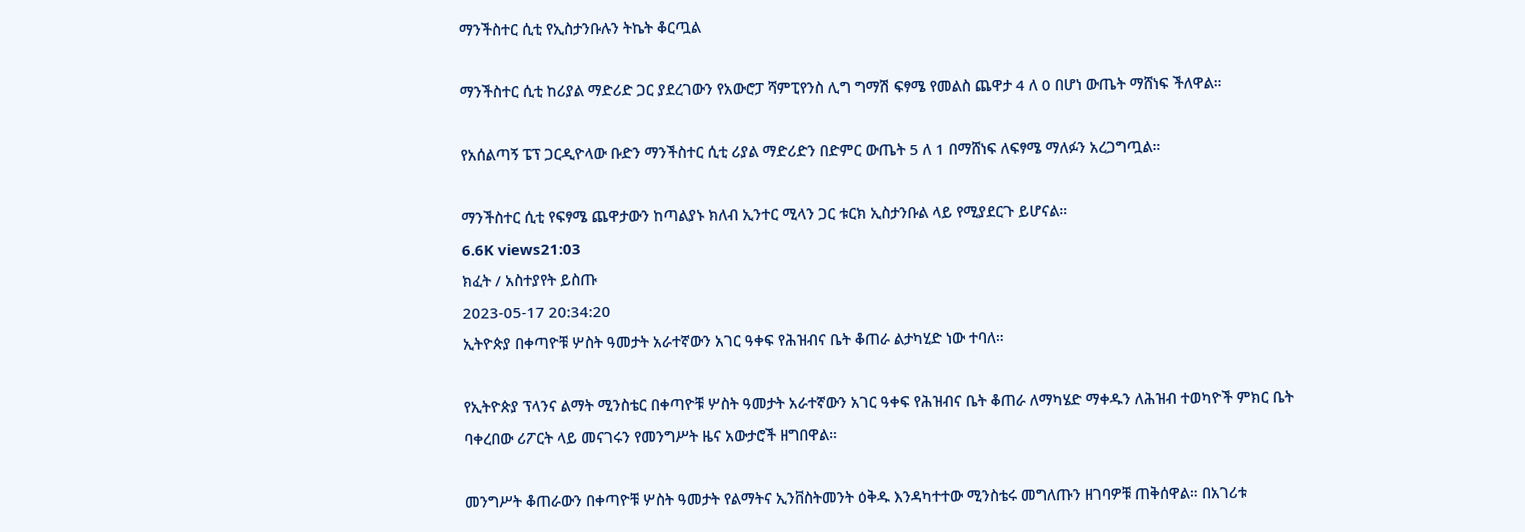ማንችስተር ሲቲ የኢስታንቡሉን ትኬት ቆርጧል

ማንችስተር ሲቲ ከሪያል ማድሪድ ጋር ያደረገውን የአውሮፓ ሻምፒየንስ ሊግ ግማሽ ፍፃሜ የመልስ ጨዋታ 4 ለ 0 በሆነ ውጤት ማሸነፍ ችለዋል።

የአሰልጣኝ ፔፕ ጋርዲዮላው ቡድን ማንችስተር ሲቲ ሪያል ማድሪድን በድምር ውጤት 5 ለ 1 በማሸነፍ ለፍፃሜ ማለፉን አረጋግጧል።

ማንችስተር ሲቲ የፍፃሜ ጨዋታውን ከጣልያኑ ክለብ ኢንተር ሚላን ጋር ቱርክ ኢስታንቡል ላይ የሚያደርጉ ይሆናል።
6.6K views21:03
ክፈት / አስተያየት ይስጡ
2023-05-17 20:34:20
ኢትዮጵያ በቀጣዮቹ ሦስት ዓመታት አራተኛውን አገር ዓቀፍ የሕዝብና ቤት ቆጠራ ልታካሂድ ነው ተባለ።

የኢትዮጵያ ፕላንና ልማት ሚንስቴር በቀጣዮቹ ሦስት ዓመታት አራተኛውን አገር ዓቀፍ የሕዝብና ቤት ቆጠራ ለማካሄድ ማቀዱን ለሕዝብ ተወካዮች ምክር ቤት ባቀረበው ሪፖርት ላይ መናገሩን የመንግሥት ዜና አውታሮች ዘግበዋል።

መንግሥት ቆጠራውን በቀጣዮቹ ሦስት ዓመታት የልማትና ኢንቨስትመንት ዕቅዱ እንዳካተተው ሚንስቴሩ መግለጡን ዘገባዎቹ ጠቅሰዋል። በአገሪቱ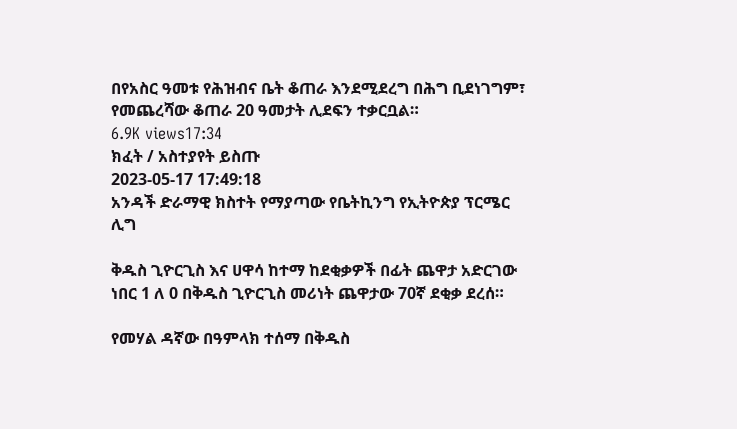በየአስር ዓመቱ የሕዝብና ቤት ቆጠራ እንደሚደረግ በሕግ ቢደነገግም፣ የመጨረሻው ቆጠራ 20 ዓመታት ሊደፍን ተቃርቧል።
6.9K views17:34
ክፈት / አስተያየት ይስጡ
2023-05-17 17:49:18
አንዳች ድራማዊ ክስተት የማያጣው የቤትኪንግ የኢትዮጵያ ፕርሜር ሊግ

ቅዱስ ጊዮርጊስ እና ሀዋሳ ከተማ ከደቂቃዎች በፊት ጨዋታ አድርገው ነበር 1 ለ 0 በቅዱስ ጊዮርጊስ መሪነት ጨዋታው 70ኛ ደቂቃ ደረሰ።

የመሃል ዳኛው በዓምላክ ተሰማ በቅዱስ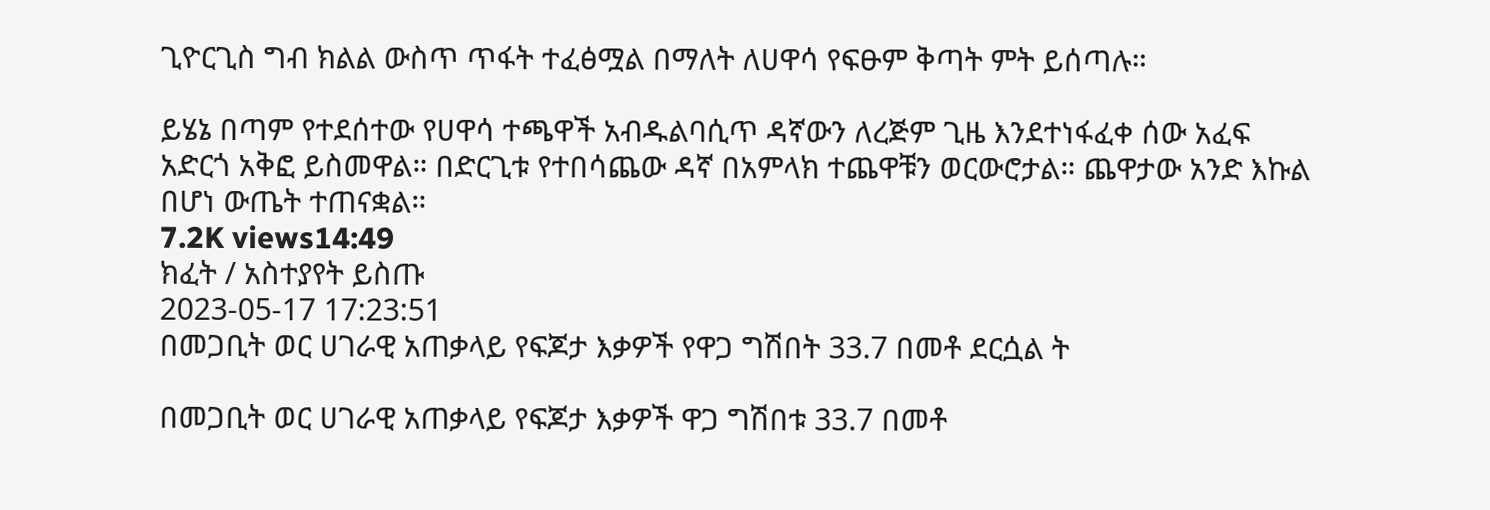ጊዮርጊስ ግብ ክልል ውስጥ ጥፋት ተፈፅሟል በማለት ለሀዋሳ የፍፁም ቅጣት ምት ይሰጣሉ።

ይሄኔ በጣም የተደሰተው የሀዋሳ ተጫዋች አብዱልባሲጥ ዳኛውን ለረጅም ጊዜ እንደተነፋፈቀ ሰው አፈፍ አድርጎ አቅፎ ይስመዋል። በድርጊቱ የተበሳጨው ዳኛ በአምላክ ተጨዋቹን ወርውሮታል። ጨዋታው አንድ እኩል በሆነ ውጤት ተጠናቋል።
7.2K views14:49
ክፈት / አስተያየት ይስጡ
2023-05-17 17:23:51
በመጋቢት ወር ሀገራዊ አጠቃላይ የፍጆታ እቃዎች የዋጋ ግሽበት 33.7 በመቶ ደርሷል ት

በመጋቢት ወር ሀገራዊ አጠቃላይ የፍጆታ እቃዎች ዋጋ ግሽበቱ 33.7 በመቶ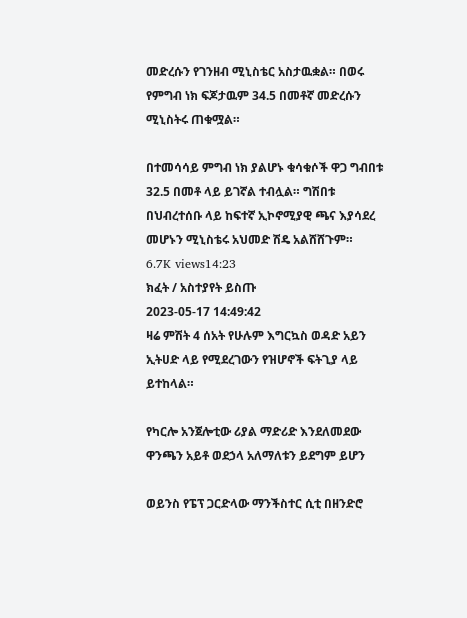መድረሱን የገንዘብ ሚኒስቴር አስታዉቋል። በወሩ የምግብ ነክ ፍጆታዉም 34.5 በመቶኛ መድረሱን ሚኒስትሩ ጠቁሟል።

በተመሳሳይ ምግብ ነክ ያልሆኑ ቁሳቁሶች ዋጋ ግብበቱ 32.5 በመቶ ላይ ይገኛል ተብሏል። ግሽበቱ በህብረተሰቡ ላይ ከፍተኛ ኢኮኖሚያዊ ጫና እያሳደረ መሆኑን ሚኒስቴሩ አህመድ ሽዴ አልሸሸጉም።
6.7K views14:23
ክፈት / አስተያየት ይስጡ
2023-05-17 14:49:42
ዛሬ ምሽት 4 ሰአት የሁሉም እግርኳስ ወዳድ አይን ኢትሀድ ላይ የሚደረገውን የዝሆኖች ፍትጊያ ላይ ይተከላል።

የካርሎ አንጀሎቲው ሪያል ማድሪድ እንደለመደው ዋንጫን አይቶ ወደኃላ አለማለቱን ይደግም ይሆን

ወይንስ የፔፕ ጋርድላው ማንችስተር ሲቲ በዘንድሮ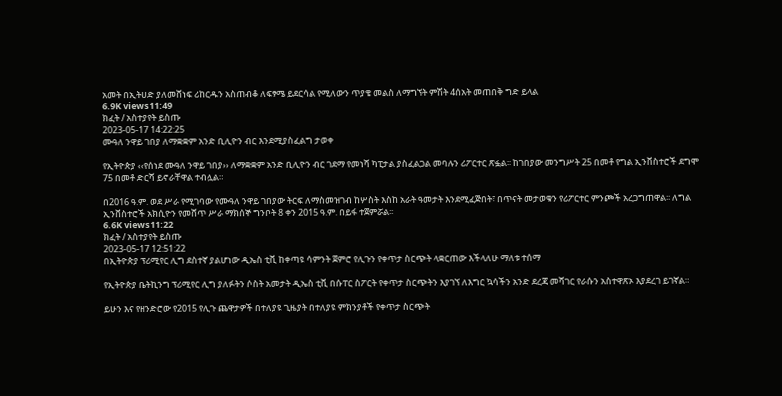አመት በኢትሀድ ያለመሸነፍ ሪከርዱን አስጠብቆ ለፍፃሜ ይደርሳል የሚለውን ጥያቄ መልስ ለማግኘት ምሽት 4ሰአት መጠበቅ ግድ ይላል
6.9K views11:49
ክፈት / አስተያየት ይስጡ
2023-05-17 14:22:25
ሙዓለ ንዋይ ገበያ ለማቋቋም አንድ ቢሊዮን ብር እንደሚያስፈልግ ታወቀ

የኢትዮጵያ ‹‹የሰነደ ሙዓለ ንዋይ ገበያ›› ለማቋቋም አንድ ቢሊዮን ብር ገደማ የመነሻ ካፒታል ያስፈልጋል መባሉን ሪፖርተር ጽፏል፡፡ ከገበያው መንግሥት 25 በመቶ የግል ኢንቨስተሮች ደግሞ 75 በመቶ ድርሻ ይኖራቸዋል ተብሏል።

በ2016 ዓ.ም. ወደ ሥራ የሚገባው የሙዓለ ንዋይ ገበያው ትርፍ ለማስመዝገብ ከሦስት እስከ አራት ዓመታት እንደሚፈጅበት፣ በጥናት መታወቁን የሪፖርተር ምንጮች አረጋግጠዋል፡፡ ለግል ኢንቨስተሮች አክሲዮን የመሸጥ ሥራ ማክሰኞ ግንቦት 8 ቀን 2015 ዓ.ም. በይፋ ተጀምሯል፡፡
6.6K views11:22
ክፈት / አስተያየት ይስጡ
2023-05-17 12:51:22
በኢትዮጵያ ፕሪሚየር ሊግ ደስተኛ ያልሆነው ዲኤስ ቲቪ ከቀጣዩ ሳምንት ጀምሮ የሊጉን የቀጥታ ስርጭት ላቋርጠው እችላለሁ ማለቱ ተሰማ

የኢትዮጵያ ቤትኪንግ ፕሪሚየር ሊግ ያለፉትን ሶስት አመታት ዲኤስ ቲቪ በሱፐር ስፖርት የቀጥታ ስርጭትን እያገኘ ለእግር ኳሳችን አንድ ደረጃ መሻገር የራሱን አስተዋጽኦ እያደረገ ይገኛል።

ይሁን እና የዘንድሮው የ2015 የሊጉ ጨዋታዎች በተለያዩ ጊዜያት በተለያዩ ምክንያቶች የቀጥታ ስርጭት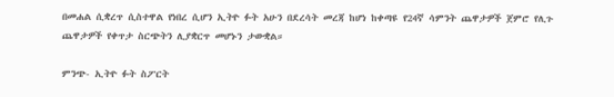በመሐል ሲቋረጥ ሲስተዋል የነበረ ሲሆን ኢትዮ ፉት አሁን በደረሳት መረጃ ከሆነ ከቀጣዩ የ24ኛ ሳምንት ጨዋታዎች ጀምሮ የሊጉ ጨዋታዎች የቀጥታ ስርጭትን ሊያቋርጥ መሆኑን ታውቋል።

ምንጭ- ኢትዮ ፉት ስፖርት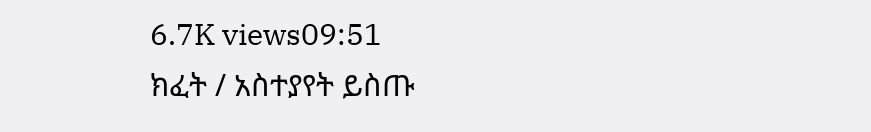6.7K views09:51
ክፈት / አስተያየት ይስጡ